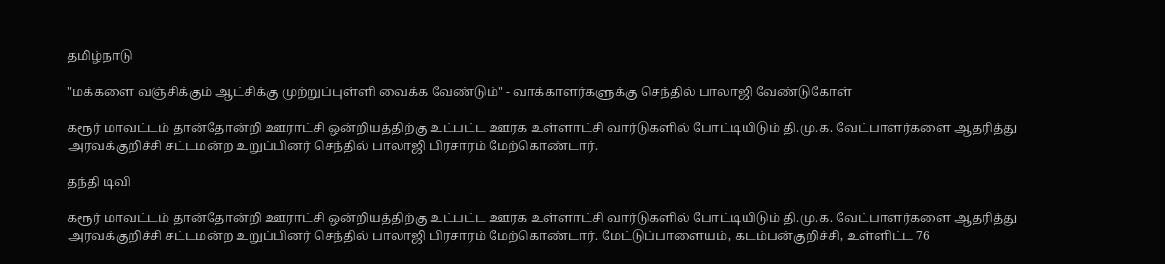தமிழ்நாடு

"மக்களை வஞ்சிக்கும் ஆட்சிக்கு முற்றுப்புள்ளி வைக்க வேண்டும்" - வாக்காளர்களுக்கு செந்தில் பாலாஜி வேண்டுகோள்

கரூர் மாவட்டம் தான்தோன்றி ஊராட்சி ஒன்றியத்திற்கு உட்பட்ட ஊரக உள்ளாட்சி வார்டுகளில் போட்டியிடும் தி.மு.க. வேட்பாளர்களை ஆதரித்து அரவக்குறிச்சி சட்டமன்ற உறுப்பினர் செந்தில் பாலாஜி பிரசாரம் மேற்கொண்டார்.

தந்தி டிவி

கரூர் மாவட்டம் தான்தோன்றி ஊராட்சி ஒன்றியத்திற்கு உட்பட்ட ஊரக உள்ளாட்சி வார்டுகளில் போட்டியிடும் தி.மு.க. வேட்பாளர்களை ஆதரித்து அரவக்குறிச்சி சட்டமன்ற உறுப்பினர் செந்தில் பாலாஜி பிரசாரம் மேற்கொண்டார். மேட்டுப்பாளையம், கடம்பன்குறிச்சி, உள்ளிட்ட 76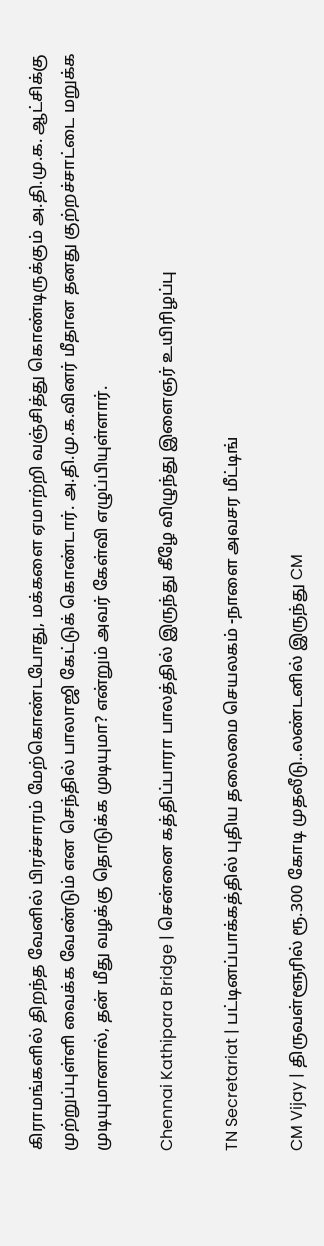கிராமங்களில் திறந்த வேனில் பிரச்சாரம் மேற்கொண்டபோது, மக்களை ஏமாற்றி வஞ்சித்து கொண்டிருக்கும் அ.தி.மு.க. ஆட்சிக்கு முற்றுப்புள்ளி வைக்க வேண்டும் என செந்தில் பாலாஜி கேட்டுக் கொண்டார். அ.தி.மு.க.வினர் மீதான தனது குற்றச்சாட்டை மறுக்க முடியுமானால், தன் மீது வழக்கு தொடுக்க முடியுமா? என்றும் அவர் கேள்வி எழுப்பியுள்ளார்.

Chennai Kathipara Bridge | சென்னை கத்திப்பாரா பாலத்தில் இருந்து கீழே விழுந்து இளைஞர் உயிரிழப்பு

TN Secretariat | பட்டினப்பாக்கத்தில் புதிய தலைமை செயலகம் -நாளை அவசர மீட்டிங்

CM Vijay | திருவள்ளூரில் ரூ.300 கோடி முதலீடு..லண்டனில் இருந்து CM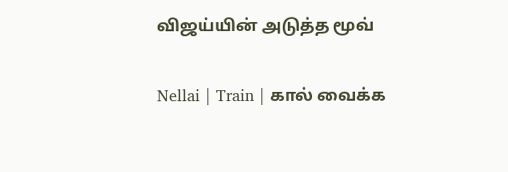விஜய்யின் அடுத்த மூவ்

Nellai | Train | கால் வைக்க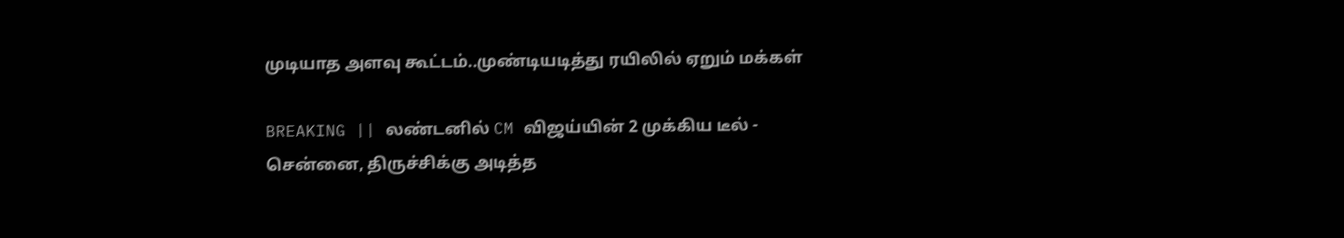முடியாத அளவு கூட்டம்..முண்டியடித்து ரயிலில் ஏறும் மக்கள்

BREAKING || லண்டனில் CM விஜய்யின் 2 முக்கிய டீல் - சென்னை, திருச்சிக்கு அடித்த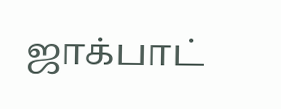ஜாக்பாட்